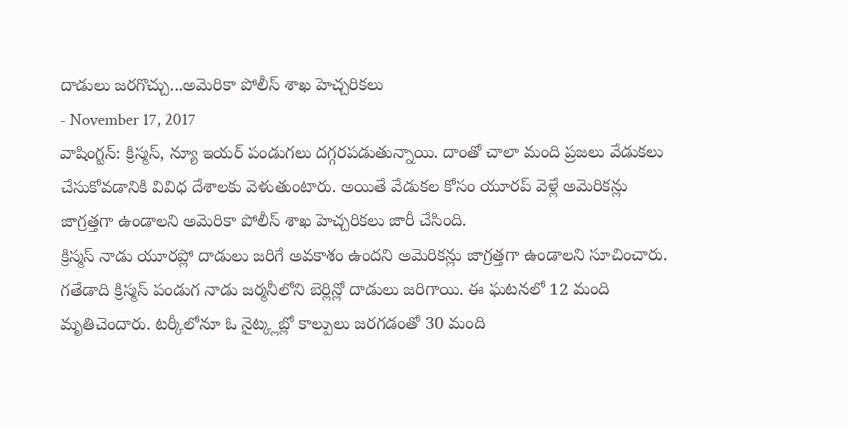దాడులు జరగొచ్చు...అమెరికా పోలీస్ శాఖ హెచ్చరికలు
- November 17, 2017
వాషింగ్టన్: క్రిస్మస్, న్యూ ఇయర్ పండుగలు దగ్గరపడుతున్నాయి. దాంతో చాలా మంది ప్రజలు వేడుకలు చేసుకోవడానికి వివిధ దేశాలకు వెళుతుంటారు. అయితే వేడుకల కోసం యూరప్ వెళ్లే అమెరికన్లు జాగ్రత్తగా ఉండాలని అమెరికా పోలీస్ శాఖ హెచ్చరికలు జారీ చేసింది.
క్రిస్మస్ నాడు యూరప్లో దాడులు జరిగే అవకాశం ఉందని అమెరికన్లు జాగ్రత్తగా ఉండాలని సూచించారు. గతేడాది క్రిస్మస్ పండుగ నాడు జర్మనీలోని బెర్లిన్లో దాడులు జరిగాయి. ఈ ఘటనలో 12 మంది మృతిచెందారు. టర్కీలోనూ ఓ నైట్క్లబ్లో కాల్పులు జరగడంతో 30 మంది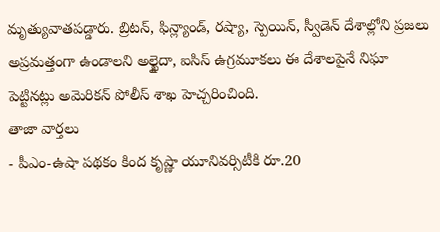మృత్యువాతపడ్డారు. బ్రిటన్, ఫిన్ల్యాండ్, రష్యా, స్పెయిన్, స్వీడెన్ దేశాల్లోని ప్రజలు అప్రమత్తంగా ఉండాలని అల్ఖైదా, ఐసిస్ ఉగ్రమూకలు ఈ దేశాలపైనే నిఘా పెట్టినట్లు అమెరికన్ పోలీస్ శాఖ హెచ్చరించింది.
తాజా వార్తలు
- పీఎం-ఉషా పథకం కింద కృష్ణా యూనివర్సిటీకి రూ.20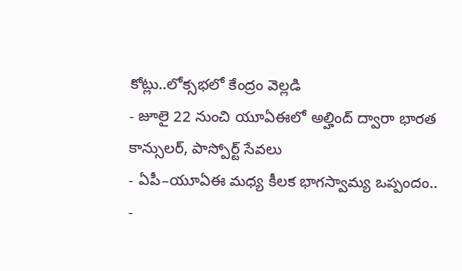కోట్లు..లోక్సభలో కేంద్రం వెల్లడి
- జూలై 22 నుంచి యూఏఈలో అల్హింద్ ద్వారా భారత కాన్సులర్, పాస్పోర్ట్ సేవలు
- ఏపీ–యూఏఈ మధ్య కీలక భాగస్వామ్య ఒప్పందం..
-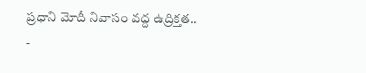ప్రధాని మోదీ నివాసం వద్ద ఉద్రిక్తత..
-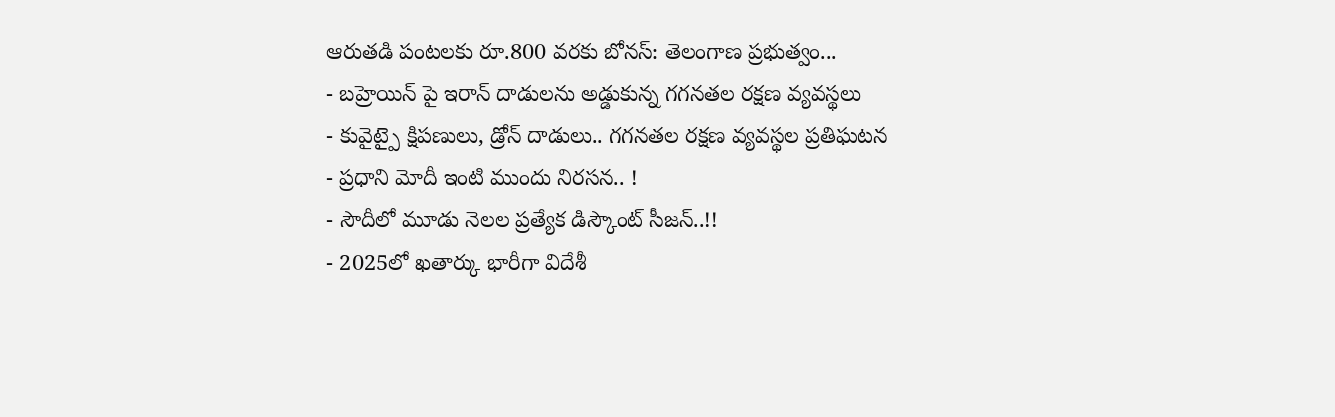ఆరుతడి పంటలకు రూ.800 వరకు బోనస్: తెలంగాణ ప్రభుత్వం...
- బహ్రెయిన్ పై ఇరాన్ దాడులను అడ్డుకున్న గగనతల రక్షణ వ్యవస్థలు
- కువైట్పై క్షిపణులు, డ్రోన్ దాడులు.. గగనతల రక్షణ వ్యవస్థల ప్రతిఘటన
- ప్రధాని మోదీ ఇంటి ముందు నిరసన.. !
- సౌదీలో మూడు నెలల ప్రత్యేక డిస్కౌంట్ సీజన్..!!
- 2025లో ఖతార్కు భారీగా విదేశీ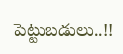పెట్టుబడులు..!!